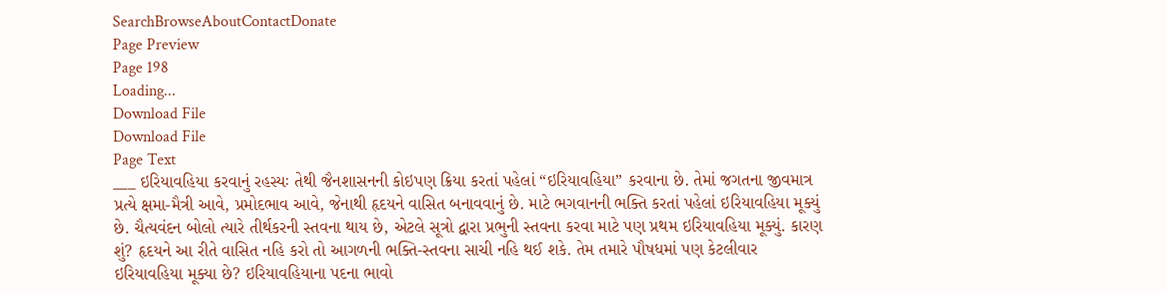SearchBrowseAboutContactDonate
Page Preview
Page 198
Loading...
Download File
Download File
Page Text
___ ઇરિયાવહિયા કરવાનું રહસ્યઃ તેથી જૈનશાસનની કોઇપણ ક્રિયા કરતાં પહેલાં “ઇરિયાવહિયા” કરવાના છે. તેમાં જગતના જીવમાત્ર પ્રત્યે ક્ષમા-મૈત્રી આવે, પ્રમોદભાવ આવે, જેનાથી હૃદયને વાસિત બનાવવાનું છે. માટે ભગવાનની ભક્તિ કરતાં પહેલાં ઇરિયાવહિયા મૂક્યું છે. ચૈત્યવંદન બોલો ત્યારે તીર્થકરની સ્તવના થાય છે, એટલે સૂત્રો દ્વારા પ્રભુની સ્તવના કરવા માટે પણ પ્રથમ ઇરિયાવહિયા મૂક્યું. કારણ શું? હૃદયને આ રીતે વાસિત નહિ કરો તો આગળની ભક્તિ-સ્તવના સાચી નહિ થઈ શકે. તેમ તમારે પૌષધમાં પણ કેટલીવાર ઇરિયાવહિયા મૂક્યા છે? ઇરિયાવહિયાના પદના ભાવો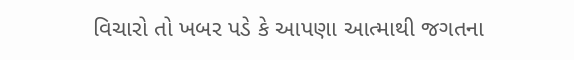વિચારો તો ખબર પડે કે આપણા આત્માથી જગતના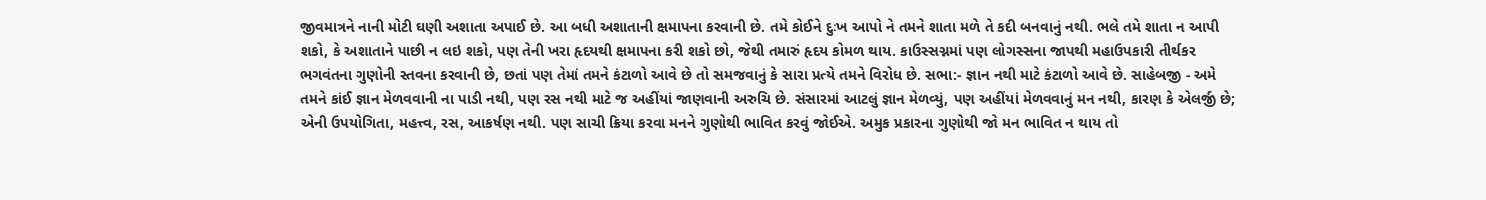જીવમાત્રને નાની મોટી ઘણી અશાતા અપાઈ છે. આ બધી અશાતાની ક્ષમાપના કરવાની છે. તમે કોઈને દુઃખ આપો ને તમને શાતા મળે તે કદી બનવાનું નથી. ભલે તમે શાતા ન આપી શકો, કે અશાતાને પાછી ન લઇ શકો, પણ તેની ખરા હૃદયથી ક્ષમાપના કરી શકો છો, જેથી તમારું હૃદય કોમળ થાય. કાઉસ્સગ્નમાં પણ લોગસ્સના જાપથી મહાઉપકારી તીર્થકર ભગવંતના ગુણોની સ્તવના કરવાની છે, છતાં પણ તેમાં તમને કંટાળો આવે છે તો સમજવાનું કે સારા પ્રત્યે તમને વિરોધ છે. સભા:- જ્ઞાન નથી માટે કંટાળો આવે છે. સાહેબજી - અમે તમને કાંઈ જ્ઞાન મેળવવાની ના પાડી નથી, પણ રસ નથી માટે જ અહીંયાં જાણવાની અરુચિ છે. સંસારમાં આટલું જ્ઞાન મેળવ્યું, પણ અહીંયાં મેળવવાનું મન નથી, કારણ કે એલર્જી છે; એની ઉપયોગિતા, મહત્ત્વ, રસ, આકર્ષણ નથી. પણ સાચી ક્રિયા કરવા મનને ગુણોથી ભાવિત કરવું જોઈએ. અમુક પ્રકારના ગુણોથી જો મન ભાવિત ન થાય તો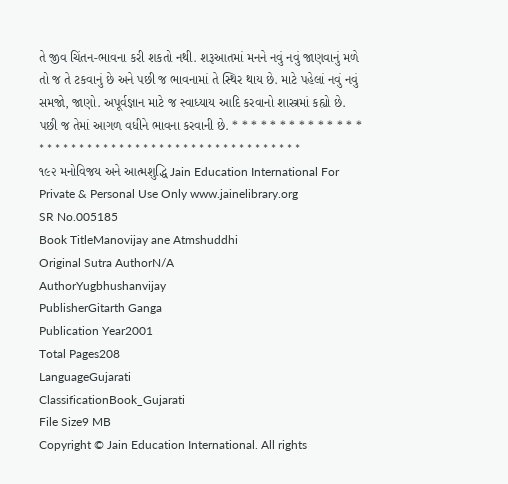તે જીવ ચિંતન-ભાવના કરી શકતો નથી. શરૂઆતમાં મનને નવું નવું જાણવાનું મળે તો જ તે ટકવાનું છે અને પછી જ ભાવનામાં તે સ્થિર થાય છે. માટે પહેલાં નવું નવું સમજો, જાણો. અપૂર્વજ્ઞાન માટે જ સ્વાધ્યાય આદિ કરવાનો શાસ્ત્રમાં કહ્યો છે. પછી જ તેમાં આગળ વધીને ભાવના કરવાની છે. * * * * * * * * * * * * * * * * * * * * * * * * * * * * * * * * * * * * * * * * * * * * * * * ૧૯૨ મનોવિજય અને આત્મશુદ્ધિ Jain Education International For Private & Personal Use Only www.jainelibrary.org
SR No.005185
Book TitleManovijay ane Atmshuddhi
Original Sutra AuthorN/A
AuthorYugbhushanvijay
PublisherGitarth Ganga
Publication Year2001
Total Pages208
LanguageGujarati
ClassificationBook_Gujarati
File Size9 MB
Copyright © Jain Education International. All rights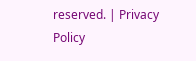reserved. | Privacy Policy